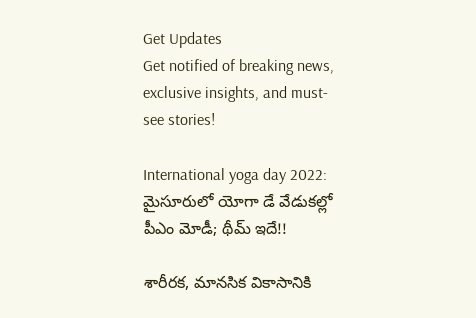Get Updates
Get notified of breaking news, exclusive insights, and must-see stories!

International yoga day 2022: మైసూరులో యోగా డే వేడుకల్లో పీఎం మోడీ; థీమ్‌ ఇదే!!

శారీరక, మానసిక వికాసానికి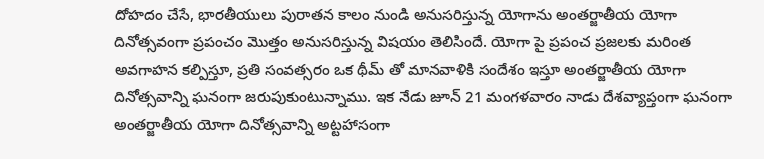దోహదం చేసే, భారతీయులు పురాతన కాలం నుండి అనుసరిస్తున్న యోగాను అంతర్జాతీయ యోగా దినోత్సవంగా ప్రపంచం మొత్తం అనుసరిస్తున్న విషయం తెలిసిందే. యోగా పై ప్రపంచ ప్రజలకు మరింత అవగాహన కల్పిస్తూ, ప్రతి సంవత్సరం ఒక థీమ్ తో మానవాళికి సందేశం ఇస్తూ అంతర్జాతీయ యోగా దినోత్సవాన్ని ఘనంగా జరుపుకుంటున్నాము. ఇక నేడు జూన్ 21 మంగళవారం నాడు దేశవ్యాప్తంగా ఘనంగా అంతర్జాతీయ యోగా దినోత్సవాన్ని అట్టహాసంగా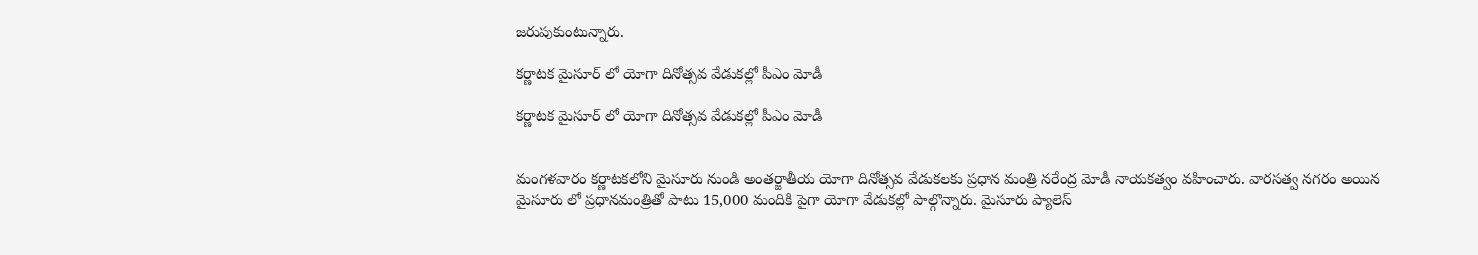జరుపుకుంటున్నారు.

కర్ణాటక మైసూర్ లో యోగా దినోత్సవ వేడుకల్లో పీఎం మోడీ

కర్ణాటక మైసూర్ లో యోగా దినోత్సవ వేడుకల్లో పీఎం మోడీ


మంగళవారం కర్ణాటకలోని మైసూరు నుండి అంతర్జాతీయ యోగా దినోత్సవ వేడుకలకు ప్రధాన మంత్రి నరేంద్ర మోడీ నాయకత్వం వహించారు. వారసత్వ నగరం అయిన మైసూరు లో ప్రధానమంత్రితో పాటు 15,000 మందికి పైగా యోగా వేడుకల్లో పాల్గొన్నారు. మైసూరు ప్యాలెస్‌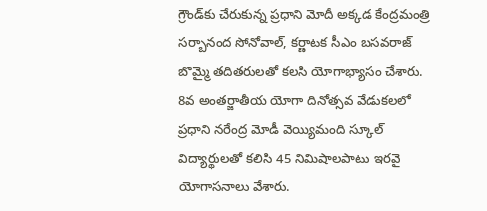గ్రౌండ్‌కు చేరుకున్న ప్రధాని మోదీ అక్కడ కేంద్రమంత్రి సర్బానంద సోనోవాల్‌, కర్ణాటక సీఎం బసవరాజ్‌ బొమ్మై తదితరులతో కలసి యోగాభ్యాసం చేశారు. 8వ అంతర్జాతీయ యోగా దినోత్సవ వేడుకలలో ప్రధాని నరేంద్ర మోడీ వెయ్యిమంది స్కూల్ విద్యార్థులతో కలిసి 45 నిమిషాలపాటు ఇరవై యోగాసనాలు వేశారు.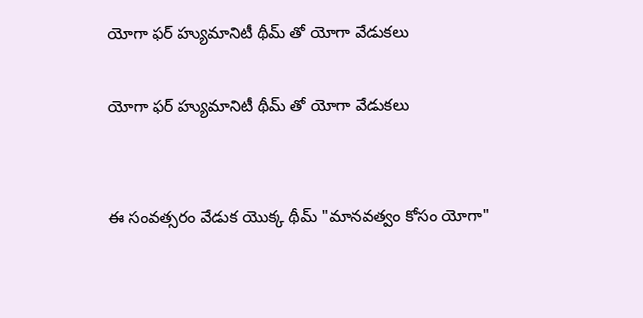యోగా ఫర్ హ్యుమానిటీ థీమ్ తో యోగా వేడుకలు

యోగా ఫర్ హ్యుమానిటీ థీమ్ తో యోగా వేడుకలు


ఈ సంవత్సరం వేడుక యొక్క థీమ్ "మానవత్వం కోసం యోగా"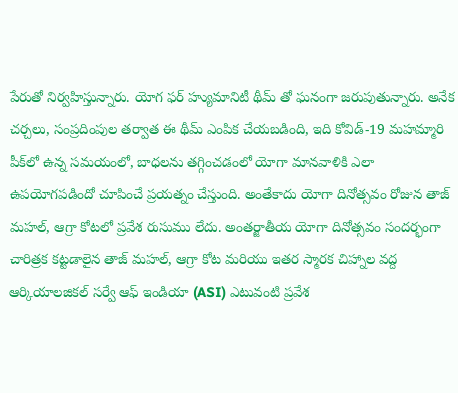పేరుతో నిర్వహిస్తున్నారు. యోగ ఫర్ హ్యుమానిటీ థీమ్ తో ఘనంగా జరుపుతున్నారు. అనేక చర్చలు, సంప్రదింపుల తర్వాత ఈ థీమ్ ఎంపిక చేయబడింది, ఇది కోవిడ్-19 మహమ్మారి పీక్‌లో ఉన్న సమయంలో, బాధలను తగ్గించడంలో యోగా మానవాళికి ఎలా ఉపయోగపడిందో చూపించే ప్రయత్నం చేస్తుంది. అంతేకాదు యోగా దినోత్సవం రోజున తాజ్ మహల్, ఆగ్రా కోటలో ప్రవేశ రుసుము లేదు. అంతర్జాతీయ యోగా దినోత్సవం సందర్భంగా చారిత్రక కట్టడాలైన తాజ్ మహల్, ఆగ్రా కోట మరియు ఇతర స్మారక చిహ్నాల వద్ద ఆర్కియాలజికల్ సర్వే ఆఫ్ ఇండియా (ASI) ఎటువంటి ప్రవేశ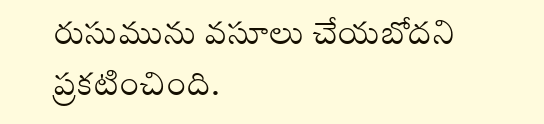రుసుమును వసూలు చేయబోదని ప్రకటించింది.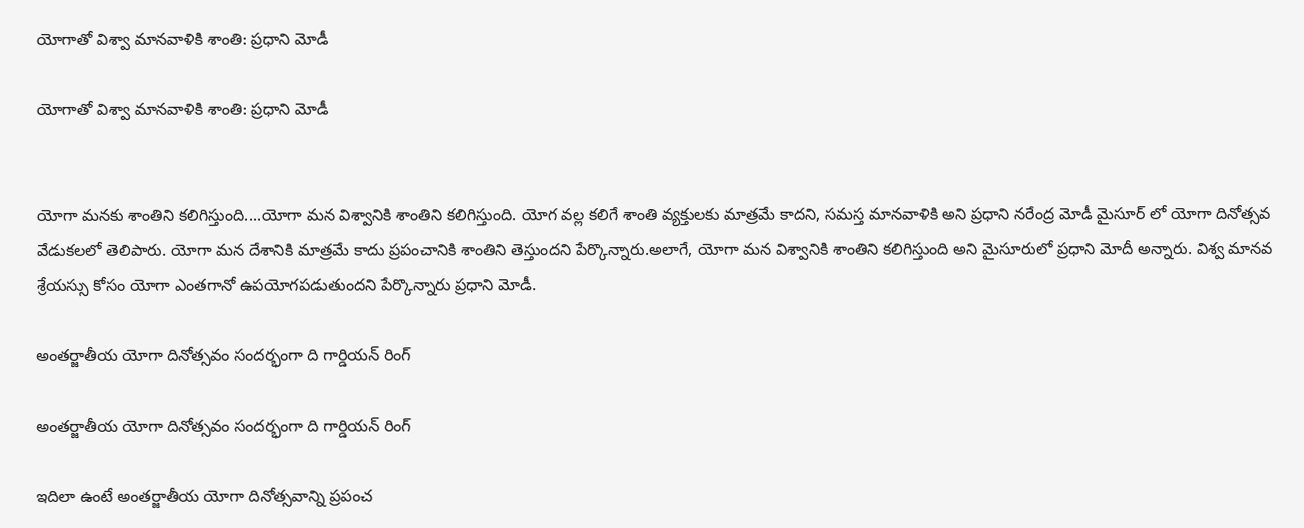యోగాతో విశ్వా మానవాళికి శాంతి: ప్రధాని మోడీ

యోగాతో విశ్వా మానవాళికి శాంతి: ప్రధాని మోడీ


యోగా మనకు శాంతిని కలిగిస్తుంది....యోగా మన విశ్వానికి శాంతిని కలిగిస్తుంది. యోగ వల్ల కలిగే శాంతి వ్యక్తులకు మాత్రమే కాదని, సమస్త మానవాళికి అని ప్రధాని నరేంద్ర మోడీ మైసూర్ లో యోగా దినోత్సవ వేడుకలలో తెలిపారు. యోగా మన దేశానికి మాత్రమే కాదు ప్రపంచానికి శాంతిని తెస్తుందని పేర్కొన్నారు.అలాగే, యోగా మన విశ్వానికి శాంతిని కలిగిస్తుంది అని మైసూరులో ప్రధాని మోదీ అన్నారు. విశ్వ మానవ శ్రేయస్సు కోసం యోగా ఎంతగానో ఉపయోగపడుతుందని పేర్కొన్నారు ప్రధాని మోడీ.

అంతర్జాతీయ యోగా దినోత్సవం సందర్భంగా ది గార్డియన్ రింగ్

అంతర్జాతీయ యోగా దినోత్సవం సందర్భంగా ది గార్డియన్ రింగ్

ఇదిలా ఉంటే అంతర్జాతీయ యోగా దినోత్సవాన్ని ప్రపంచ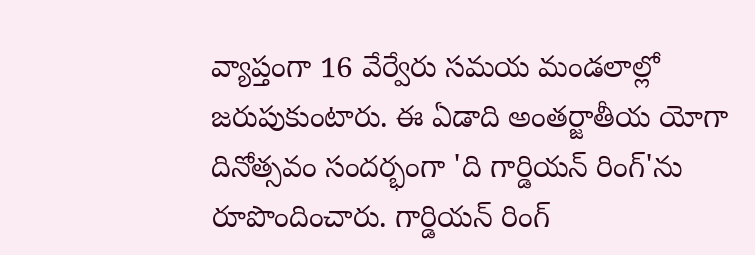వ్యాప్తంగా 16 వేర్వేరు సమయ మండలాల్లో జరుపుకుంటారు. ఈ ఏడాది అంతర్జాతీయ యోగా దినోత్సవం సందర్భంగా 'ది గార్డియన్ రింగ్'ను రూపొందించారు. గార్డియన్ రింగ్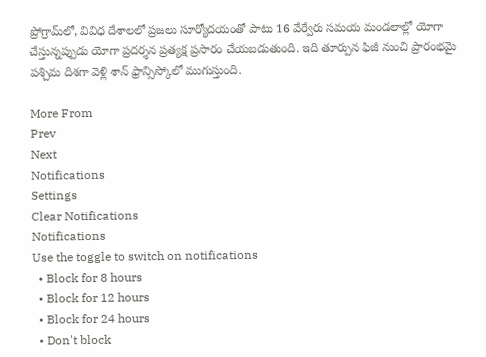ప్రోగ్రామ్‌లో, వివిధ దేశాలలో ప్రజలు సూర్యోదయంతో పాటు 16 వేర్వేరు సమయ మండలాల్లో యోగా చేస్తున్నప్పుడు యోగా ప్రదర్శన ప్రత్యక్ష ప్రసారం చేయబడుతుంది. ఇది తూర్పున ఫిజీ నుంచి ప్రారంభమై పశ్చిమ దిశగా వెళ్లి శాన్ ఫ్రాన్సిస్కోలో ముగుస్తుంది.

More From
Prev
Next
Notifications
Settings
Clear Notifications
Notifications
Use the toggle to switch on notifications
  • Block for 8 hours
  • Block for 12 hours
  • Block for 24 hours
  • Don't block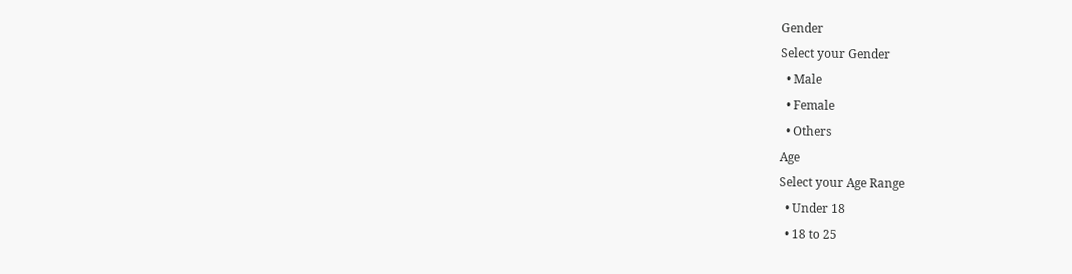Gender
Select your Gender
  • Male
  • Female
  • Others
Age
Select your Age Range
  • Under 18
  • 18 to 25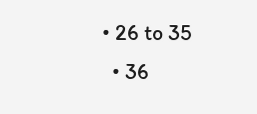• 26 to 35
  • 36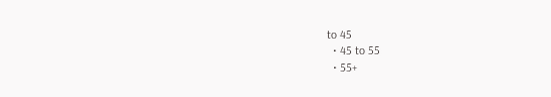to 45
  • 45 to 55
  • 55+